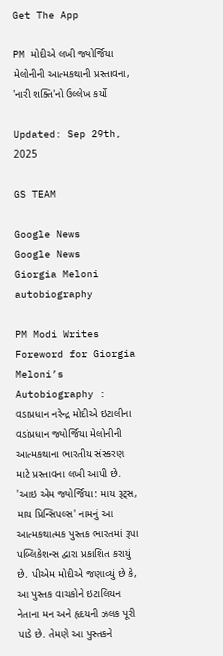Get The App

PM મોદીએ લખી જ્યોર્જિયા મેલોનીની આત્મકથાની પ્રસ્તાવના, 'નારી શક્તિ'નો ઉલ્લેખ કર્યો

Updated: Sep 29th, 2025

GS TEAM

Google News
Google News
Giorgia Meloni autobiography

PM Modi Writes Foreword for Giorgia Meloni’s Autobiography : વડાપ્રધાન નરેન્દ્ર મોદીએ ઇટાલીના વડાંપ્રધાન જ્યોર્જિયા મેલોનીની આત્મકથાના ભારતીય સંસ્કરણ માટે પ્રસ્તાવના લખી આપી છે. 'આઇ એમ જ્યોર્જિયા: માય રૂટ્સ, માય પ્રિન્સિપલ્સ' નામનું આ આત્મકથાત્મક પુસ્તક ભારતમાં રૂપા પબ્લિકેશન્સ દ્વારા પ્રકાશિત કરાયું છે. પીએમ મોદીએ જણાવ્યું છે કે, આ પુસ્તક વાચકોને ઇટાલિયન નેતાના મન અને હૃદયની ઝલક પૂરી પાડે છે. તેમણે આ પુસ્તકને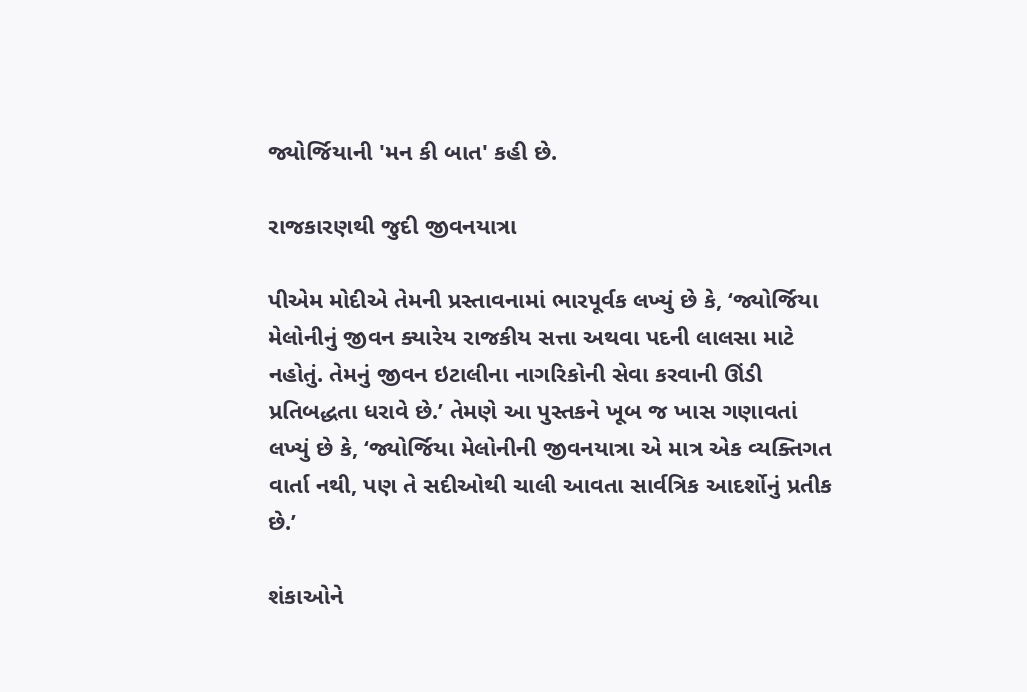જ્યોર્જિયાની 'મન કી બાત' કહી છે.

રાજકારણથી જુદી જીવનયાત્રા

પીએમ મોદીએ તેમની પ્રસ્તાવનામાં ભારપૂર્વક લખ્યું છે કે, ‘જ્યોર્જિયા મેલોનીનું જીવન ક્યારેય રાજકીય સત્તા અથવા પદની લાલસા માટે નહોતું. તેમનું જીવન ઇટાલીના નાગરિકોની સેવા કરવાની ઊંડી પ્રતિબદ્ધતા ધરાવે છે.’ તેમણે આ પુસ્તકને ખૂબ જ ખાસ ગણાવતાં લખ્યું છે કે, ‘જ્યોર્જિયા મેલોનીની જીવનયાત્રા એ માત્ર એક વ્યક્તિગત વાર્તા નથી, પણ તે સદીઓથી ચાલી આવતા સાર્વત્રિક આદર્શોનું પ્રતીક છે.’

શંકાઓને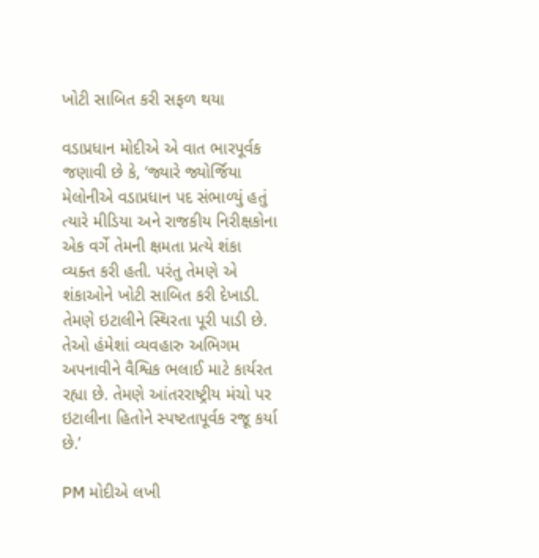ખોટી સાબિત કરી સફળ થયા

વડાપ્રધાન મોદીએ એ વાત ભારપૂર્વક જણાવી છે કે, ‘જ્યારે જ્યોર્જિયા મેલોનીએ વડાપ્રધાન પદ સંભાળ્યું હતું ત્યારે મીડિયા અને રાજકીય નિરીક્ષકોના એક વર્ગે તેમની ક્ષમતા પ્રત્યે શંકા વ્યક્ત કરી હતી. પરંતુ તેમણે એ શંકાઓને ખોટી સાબિત કરી દેખાડી. તેમણે ઇટાલીને સ્થિરતા પૂરી પાડી છે. તેઓ હંમેશાં વ્યવહારુ અભિગમ અપનાવીને વૈશ્વિક ભલાઈ માટે કાર્યરત રહ્યા છે. તેમણે આંતરરાષ્ટ્રીય મંચો પર ઇટાલીના હિતોને સ્પષ્ટતાપૂર્વક રજૂ કર્યા છે.’

PM મોદીએ લખી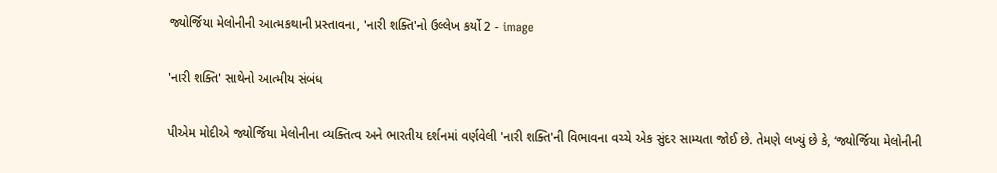જ્યોર્જિયા મેલોનીની આત્મકથાની પ્રસ્તાવના, 'નારી શક્તિ'નો ઉલ્લેખ કર્યો 2 - image

'નારી શક્તિ' સાથેનો આત્મીય સંબંધ

પીએમ મોદીએ જ્યોર્જિયા મેલોનીના વ્યક્તિત્વ અને ભારતીય દર્શનમાં વર્ણવેલી 'નારી શક્તિ'ની વિભાવના વચ્ચે એક સુંદર સામ્યતા જોઈ છે. તેમણે લખ્યું છે કે, ‘જ્યોર્જિયા મેલોનીની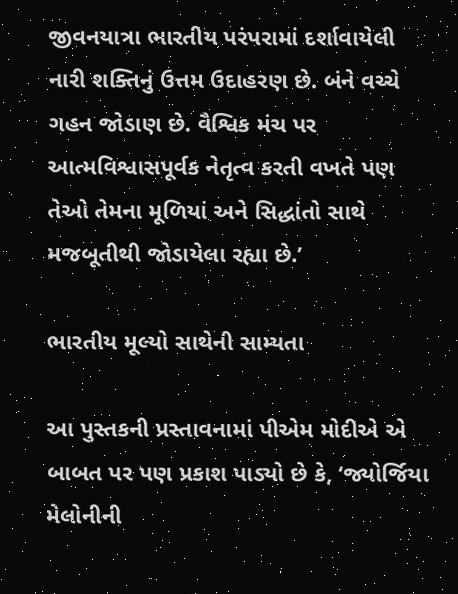જીવનયાત્રા ભારતીય પરંપરામાં દર્શાવાયેલી નારી શક્તિનું ઉત્તમ ઉદાહરણ છે. બંને વચ્ચે ગહન જોડાણ છે. વૈશ્વિક મંચ પર આત્મવિશ્વાસપૂર્વક નેતૃત્વ કરતી વખતે પણ તેઓ તેમના મૂળિયાં અને સિદ્ધાંતો સાથે મજબૂતીથી જોડાયેલા રહ્યા છે.’

ભારતીય મૂલ્યો સાથેની સામ્યતા

આ પુસ્તકની પ્રસ્તાવનામાં પીએમ મોદીએ એ બાબત પર પણ પ્રકાશ પાડ્યો છે કે, ‘જ્યોર્જિયા મેલોનીની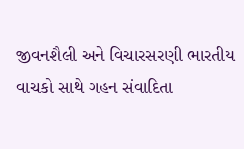જીવનશૈલી અને વિચારસરણી ભારતીય વાચકો સાથે ગહન સંવાદિતા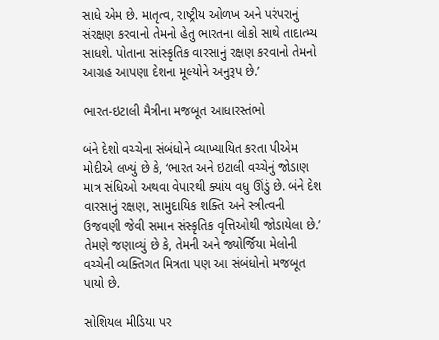સાધે એમ છે. માતૃત્વ, રાષ્ટ્રીય ઓળખ અને પરંપરાનું સંરક્ષણ કરવાનો તેમનો હેતુ ભારતના લોકો સાથે તાદાત્મ્ય સાધશે. પોતાના સાંસ્કૃતિક વારસાનું રક્ષણ કરવાનો તેમનો આગ્રહ આપણા દેશના મૂલ્યોને અનુરૂપ છે.’

ભારત-ઇટાલી મૈત્રીના મજબૂત આધારસ્તંભો

બંને દેશો વચ્ચેના સંબંધોને વ્યાખ્યાયિત કરતા પીએમ મોદીએ લખ્યું છે કે, ‘ભારત અને ઇટાલી વચ્ચેનું જોડાણ માત્ર સંધિઓ અથવા વેપારથી ક્યાંય વધુ ઊંડું છે. બંને દેશ વારસાનું રક્ષણ, સામુદાયિક શક્તિ અને સ્ત્રીત્વની ઉજવણી જેવી સમાન સંસ્કૃતિક વૃત્તિઓથી જોડાયેલા છે.’ તેમણે જણાવ્યું છે કે, તેમની અને જ્યોર્જિયા મેલોની વચ્ચેની વ્યક્તિગત મિત્રતા પણ આ સંબંધોનો મજબૂત પાયો છે.

સોશિયલ મીડિયા પર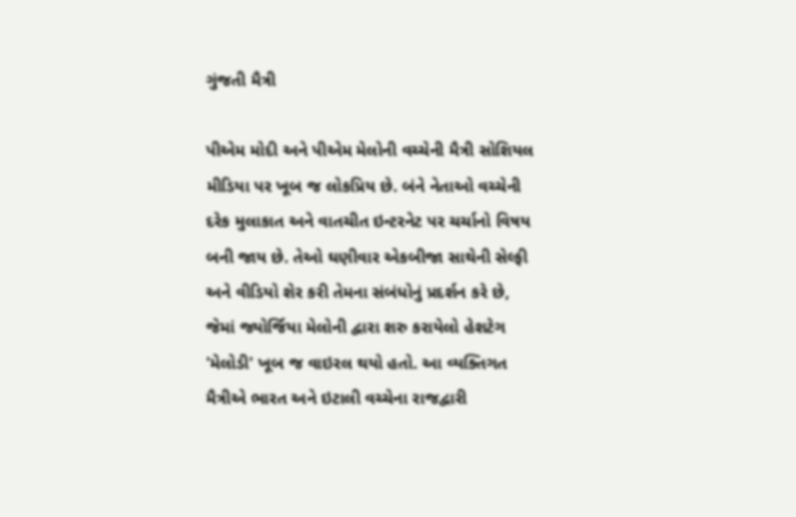ગુંજતી મૈત્રી

પીએમ મોદી અને પીએમ મેલોની વચ્ચેની મૈત્રી સોશિયલ મીડિયા પર ખૂબ જ લોકપ્રિય છે. બંને નેતાઓ વચ્ચેની દરેક મુલાકાત અને વાતચીત ઇન્ટરનેટ પર ચર્ચાનો વિષય બની જાય છે. તેઓ ઘણીવાર એકબીજા સાથેની સેલ્ફી અને વીડિયો શેર કરી તેમના સંબંધોનું પ્રદર્શન કરે છે, જેમાં જ્યોર્જિયા મેલોની દ્વારા શરુ કરાયેલો હેશટેગ 'મેલોડી' ખૂબ જ વાઇરલ થયો હતો. આ વ્યક્તિગત મૈત્રીએ ભારત અને ઇટાલી વચ્ચેના રાજદ્વારી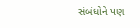સંબંધોને પણ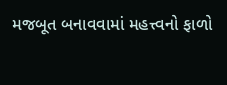મજબૂત બનાવવામાં મહત્ત્વનો ફાળો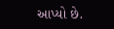આપ્યો છે.